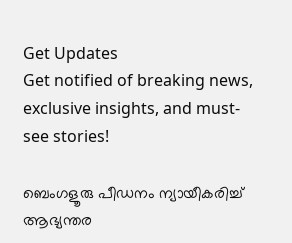Get Updates
Get notified of breaking news, exclusive insights, and must-see stories!

ബെംഗളൂരു പീഡനം ന്യായീകരിച്ച് ആഭ്യന്തര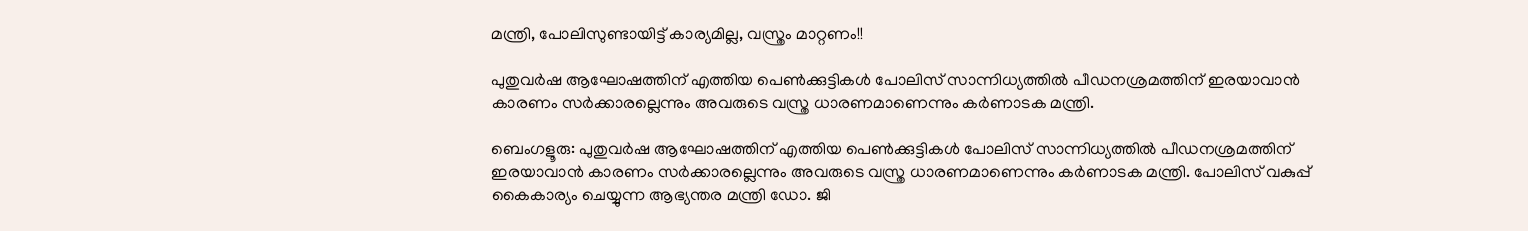മന്ത്രി, പോലിസുണ്ടായിട്ട് കാര്യമില്ല, വസ്ത്രം മാറ്റണം!!

പുതുവര്‍ഷ ആഘോഷത്തിന് എത്തിയ പെണ്‍ക്കുട്ടികള്‍ പോലിസ് സാന്നിധ്യത്തില്‍ പീഡനശ്രമത്തിന് ഇരയാവാന്‍ കാരണം സര്‍ക്കാരല്ലെന്നും അവരുടെ വസ്ത്ര ധാരണമാണെന്നും കര്‍ണാടക മന്ത്രി.

ബെംഗളൂരു: പുതുവര്‍ഷ ആഘോഷത്തിന് എത്തിയ പെണ്‍ക്കുട്ടികള്‍ പോലിസ് സാന്നിധ്യത്തില്‍ പീഡനശ്രമത്തിന് ഇരയാവാന്‍ കാരണം സര്‍ക്കാരല്ലെന്നും അവരുടെ വസ്ത്ര ധാരണമാണെന്നും കര്‍ണാടക മന്ത്രി. പോലിസ് വകുപ്പ് കൈകാര്യം ചെയ്യുന്ന ആഭ്യന്തര മന്ത്രി ഡോ. ജി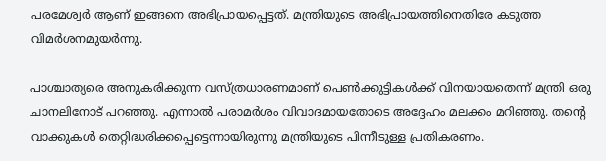പരമേശ്വര്‍ ആണ് ഇങ്ങനെ അഭിപ്രായപ്പെട്ടത്. മന്ത്രിയുടെ അഭിപ്രായത്തിനെതിരേ കടുത്ത വിമര്‍ശനമുയര്‍ന്നു.

പാശ്ചാത്യരെ അനുകരിക്കുന്ന വസ്ത്രധാരണമാണ് പെണ്‍ക്കുട്ടികള്‍ക്ക് വിനയായതെന്ന് മന്ത്രി ഒരു ചാനലിനോട് പറഞ്ഞു. എന്നാല്‍ പരാമര്‍ശം വിവാദമായതോടെ അദ്ദേഹം മലക്കം മറിഞ്ഞു. തന്റെ വാക്കുകള്‍ തെറ്റിദ്ധരിക്കപ്പെട്ടെന്നായിരുന്നു മന്ത്രിയുടെ പിന്നീടുള്ള പ്രതികരണം.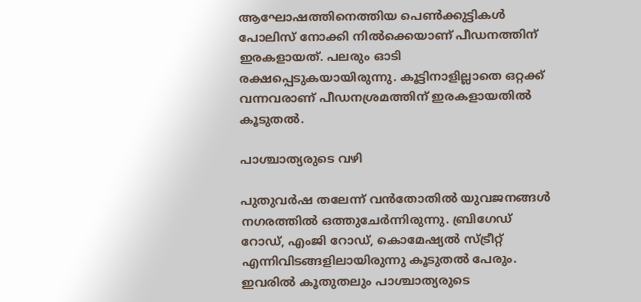ആഘോഷത്തിനെത്തിയ പെണ്‍ക്കുട്ടികള്‍ പോലിസ് നോക്കി നില്‍ക്കെയാണ് പീഡനത്തിന് ഇരകളായത്. പലരും ഓടി രക്ഷപ്പെടുകയായിരുന്നു. കൂട്ടിനാളില്ലാതെ ഒറ്റക്ക് വന്നവരാണ് പീഡനശ്രമത്തിന് ഇരകളായതില്‍ കൂടുതല്‍.

പാശ്ചാത്യരുടെ വഴി

പുതുവര്‍ഷ തലേന്ന് വന്‍തോതില്‍ യുവജനങ്ങള്‍ നഗരത്തില്‍ ഒത്തുചേര്‍ന്നിരുന്നു. ബ്രിഗേഡ് റോഡ്, എംജി റോഡ്, കൊമേഷ്യല്‍ സ്ട്രീറ്റ് എന്നിവിടങ്ങളിലായിരുന്നു കൂടുതല്‍ പേരും. ഇവരില്‍ കൂതുതലും പാശ്ചാത്യരുടെ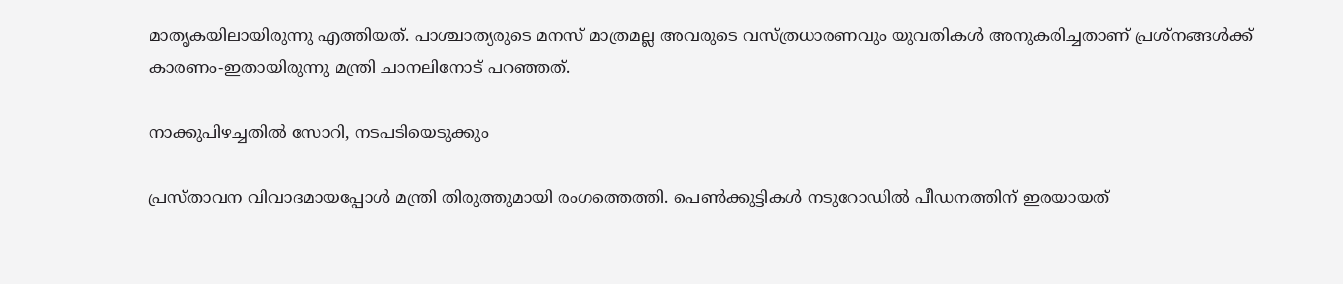മാതൃകയിലായിരുന്നു എത്തിയത്. പാശ്ചാത്യരുടെ മനസ് മാത്രമല്ല അവരുടെ വസ്ത്രധാരണവും യുവതികള്‍ അനുകരിച്ചതാണ് പ്രശ്‌നങ്ങള്‍ക്ക് കാരണം-ഇതായിരുന്നു മന്ത്രി ചാനലിനോട് പറഞ്ഞത്.

നാക്കുപിഴച്ചതില്‍ സോറി, നടപടിയെടുക്കും

പ്രസ്താവന വിവാദമായപ്പോള്‍ മന്ത്രി തിരുത്തുമായി രംഗത്തെത്തി. പെണ്‍ക്കുട്ടികള്‍ നടുറോഡില്‍ പീഡനത്തിന് ഇരയായത്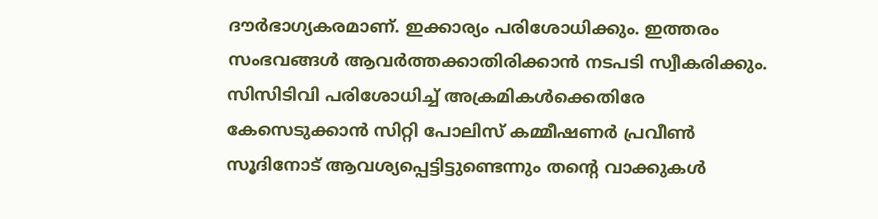ദൗര്‍ഭാഗ്യകരമാണ്. ഇക്കാര്യം പരിശോധിക്കും. ഇത്തരം സംഭവങ്ങള്‍ ആവര്‍ത്തക്കാതിരിക്കാന്‍ നടപടി സ്വീകരിക്കും. സിസിടിവി പരിശോധിച്ച് അക്രമികള്‍ക്കെതിരേ കേസെടുക്കാന്‍ സിറ്റി പോലിസ് കമ്മീഷണര്‍ പ്രവീണ്‍ സൂദിനോട് ആവശ്യപ്പെട്ടിട്ടുണ്ടെന്നും തന്റെ വാക്കുകള്‍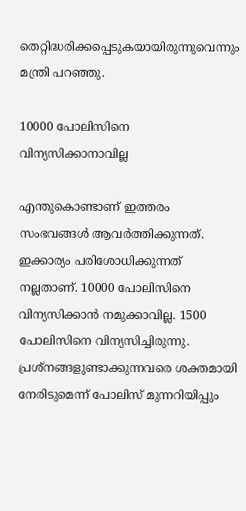തെറ്റിദ്ധരിക്കപ്പെടുകയായിരുന്നുവെന്നും മന്ത്രി പറഞ്ഞു.

10000 പോലിസിനെ വിന്യസിക്കാനാവില്ല

എന്തുകൊണ്ടാണ് ഇത്തരം സംഭവങ്ങള്‍ ആവര്‍ത്തിക്കുന്നത്. ഇക്കാര്യം പരിശോധിക്കുന്നത് നല്ലതാണ്. 10000 പോലിസിനെ വിന്യസിക്കാന്‍ നമുക്കാവില്ല. 1500 പോലിസിനെ വിന്യസിച്ചിരുന്നു. പ്രശ്‌നങ്ങളുണ്ടാക്കുന്നവരെ ശക്തമായി നേരിടുമെന്ന് പോലിസ് മുന്നറിയിപ്പും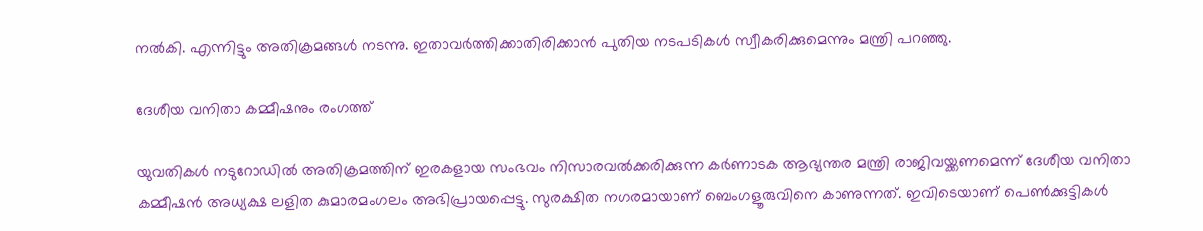നല്‍കി. എന്നിട്ടും അതിക്രമങ്ങള്‍ നടന്നു. ഇതാവര്‍ത്തിക്കാതിരിക്കാന്‍ പുതിയ നടപടികള്‍ സ്വീകരിക്കുമെന്നും മന്ത്രി പറഞ്ഞു.

ദേശീയ വനിതാ കമ്മീഷനും രംഗത്ത്

യുവതികള്‍ നടുറോഡില്‍ അതിക്രമത്തിന് ഇരകളായ സംഭവം നിസാരവല്‍ക്കരിക്കുന്ന കര്‍ണാടക ആഭ്യന്തര മന്ത്രി രാജിവയ്ക്കണമെന്ന് ദേശീയ വനിതാ കമ്മീഷന്‍ അധ്യക്ഷ ലളിത കുമാരമംഗലം അഭിപ്രായപ്പെട്ടു. സുരക്ഷിത നഗരമായാണ് ബെംഗളൂരുവിനെ കാണുന്നത്. ഇവിടെയാണ് പെണ്‍ക്കുട്ടികള്‍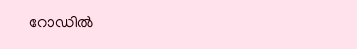റോഡില്‍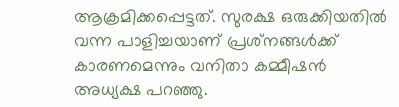ആക്രമിക്കപ്പെട്ടത്. സുരക്ഷ ഒരുക്കിയതില്‍ വന്ന പാളിച്ചയാണ് പ്രശ്‌നങ്ങള്‍ക്ക് കാരണമെന്നും വനിതാ കമ്മീഷന്‍ അധ്യക്ഷ പറഞ്ഞു.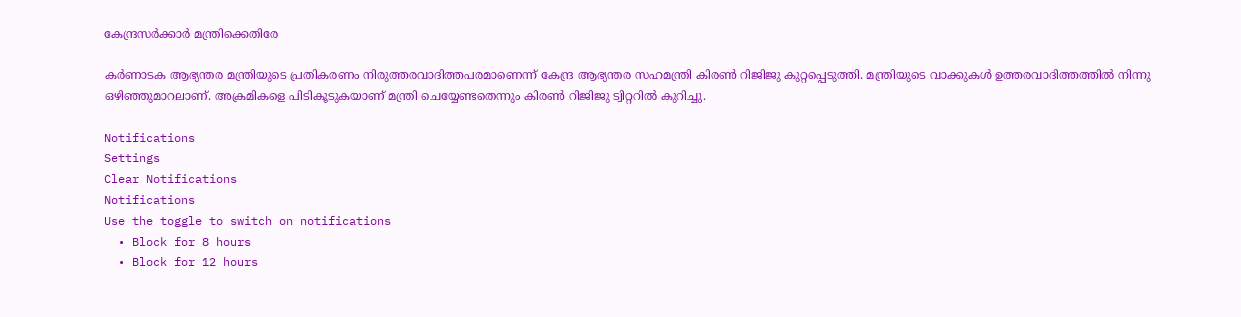കേന്ദ്രസര്‍ക്കാര്‍ മന്ത്രിക്കെതിരേ

കര്‍ണാടക ആഭ്യന്തര മന്ത്രിയുടെ പ്രതികരണം നിരുത്തരവാദിത്തപരമാണെന്ന് കേന്ദ്ര ആഭ്യന്തര സഹമന്ത്രി കിരണ്‍ റിജിജു കുറ്റപ്പെടുത്തി. മന്ത്രിയുടെ വാക്കുകള്‍ ഉത്തരവാദിത്തത്തില്‍ നിന്നു ഒഴിഞ്ഞുമാറലാണ്. അക്രമികളെ പിടികൂടുകയാണ് മന്ത്രി ചെയ്യേണ്ടതെന്നും കിരണ്‍ റിജിജു ട്വിറ്ററില്‍ കുറിച്ചു.

Notifications
Settings
Clear Notifications
Notifications
Use the toggle to switch on notifications
  • Block for 8 hours
  • Block for 12 hours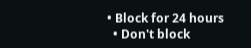• Block for 24 hours
  • Don't block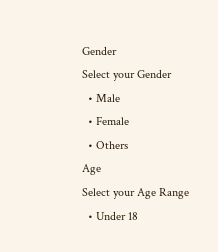Gender
Select your Gender
  • Male
  • Female
  • Others
Age
Select your Age Range
  • Under 18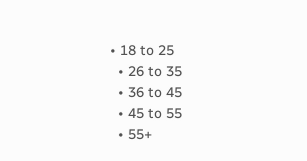• 18 to 25
  • 26 to 35
  • 36 to 45
  • 45 to 55
  • 55+